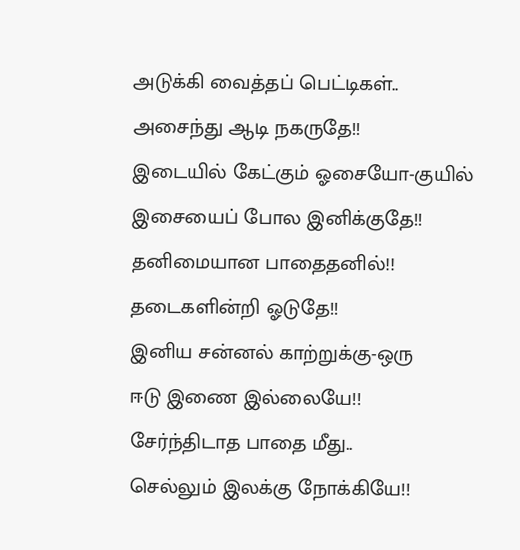அடுக்கி வைத்தப் பெட்டிகள்..
அசைந்து ஆடி நகருதே!!
இடையில் கேட்கும் ஓசையோ-குயில்
இசையைப் போல இனிக்குதே!!
தனிமையான பாதைதனில்!!
தடைகளின்றி ஓடுதே!!
இனிய சன்னல் காற்றுக்கு-ஒரு
ஈடு இணை இல்லையே!!
சேர்ந்திடாத பாதை மீது..
செல்லும் இலக்கு நோக்கியே!!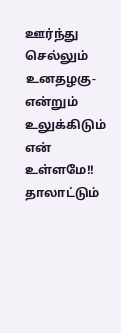ஊர்ந்து செல்லும் உனதழகு-என்றும்
உலுக்கிடும் என் உள்ளமே!!
தாலாட்டும்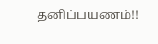தனிப்பயணம்!!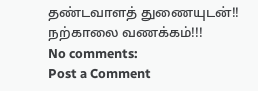தண்டவாளத் துணையுடன்!!
நற்காலை வணக்கம்!!!
No comments:
Post a Comment